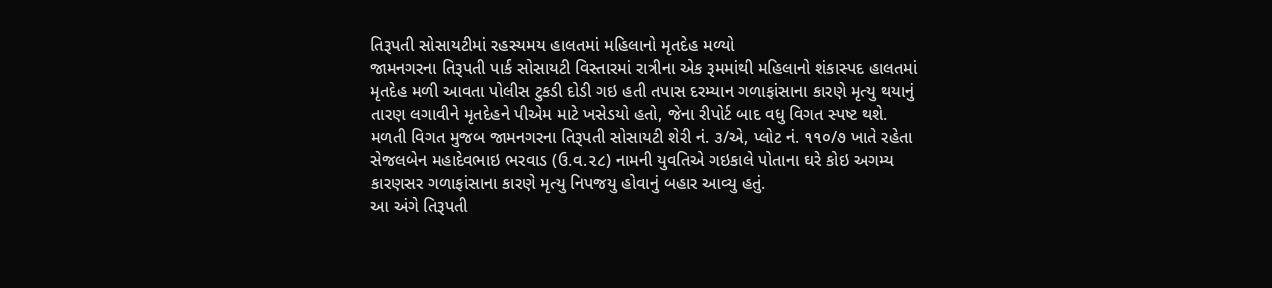તિરૂપતી સોસાયટીમાં રહસ્યમય હાલતમાં મહિલાનો મૃતદેહ મળ્યો
જામનગરના તિરૂપતી પાર્ક સોસાયટી વિસ્તારમાં રાત્રીના એક રૂમમાંથી મહિલાનો શંકાસ્પદ હાલતમાં મૃતદેહ મળી આવતા પોલીસ ટુકડી દોડી ગઇ હતી તપાસ દરમ્યાન ગળાફાંસાના કારણે મૃત્યુ થયાનું તારણ લગાવીને મૃતદેહને પીએમ માટે ખસેડયો હતો, જેના રીપોર્ટ બાદ વધુ વિગત સ્પષ્ટ થશે.
મળતી વિગત મુજબ જામનગરના તિરૂપતી સોસાયટી શેરી નં. ૩/એ, પ્લોટ નં. ૧૧૦/૭ ખાતે રહેતા સેજલબેન મહાદેવભાઇ ભરવાડ (ઉ.વ.૨૮) નામની યુવતિએ ગઇકાલે પોતાના ઘરે કોઇ અગમ્ય કારણસર ગળાફાંસાના કારણે મૃત્યુ નિપજયુ હોવાનું બહાર આવ્યુ હતું.
આ અંગે તિરૂપતી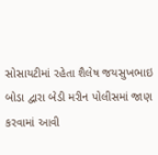સોસાયટીમાં રહેતા શૈલેષ જયસુખભાઇ બોડા દ્વારા બેડી મરીન પોલીસમાં જાણ કરવામાં આવી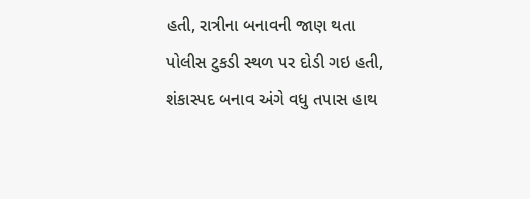હતી, રાત્રીના બનાવની જાણ થતા પોલીસ ટુકડી સ્થળ પર દોડી ગઇ હતી, શંકાસ્પદ બનાવ અંગે વધુ તપાસ હાથ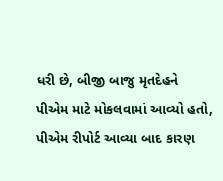ધરી છે, બીજી બાજુ મૃતદેહને પીએમ માટે મોકલવામાં આવ્યો હતો, પીએમ રીપોર્ટ આવ્યા બાદ કારણ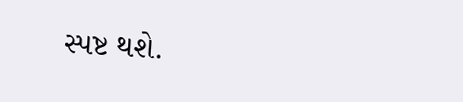સ્પષ્ટ થશે.